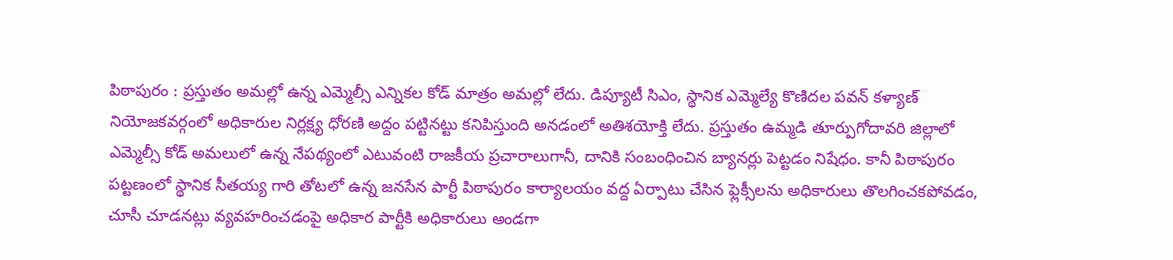పిఠాపురం : ప్రస్తుతం అమల్లో ఉన్న ఎమ్మెల్సీ ఎన్నికల కోడ్ మాత్రం అమల్లో లేదు. డిప్యూటీ సిఎం, స్థానిక ఎమ్మెల్యే కొణిదల పవన్ కళ్యాణ్ నియోజకవర్గంలో అధికారుల నిర్లక్ష్య ధోరణి అద్దం పట్టినట్టు కనిపిస్తుంది అనడంలో అతిశయోక్తి లేదు. ప్రస్తుతం ఉమ్మడి తూర్పుగోదావరి జిల్లాలో ఎమ్మెల్సీ కోడ్ అమలులో ఉన్న నేపథ్యంలో ఎటువంటి రాజకీయ ప్రచారాలుగానీ, దానికి సంబంధించిన బ్యానర్లు పెట్టడం నిషేధం. కానీ పిఠాపురం పట్టణంలో స్థానిక సీతయ్య గారి తోటలో ఉన్న జనసేన పార్టీ పిఠాపురం కార్యాలయం వద్ద ఏర్పాటు చేసిన ఫ్లెక్సీలను అధికారులు తొలగించకపోవడం, చూసీ చూడనట్లు వ్యవహరించడంపై అధికార పార్టీకి అధికారులు అండగా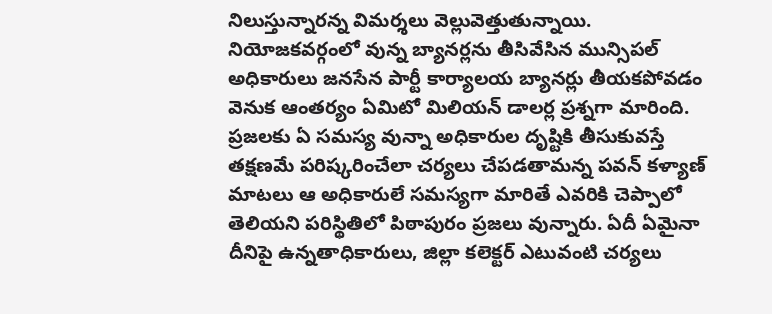నిలుస్తున్నారన్న విమర్శలు వెల్లువెత్తుతున్నాయి. నియోజకవర్గంలో వున్న బ్యానర్లను తీసివేసిన మున్సిపల్ అధికారులు జనసేన పార్టీ కార్యాలయ బ్యానర్లు తీయకపోవడం వెనుక ఆంతర్యం ఏమిటో మిలియన్ డాలర్ల ప్రశ్నగా మారింది. ప్రజలకు ఏ సమస్య వున్నా అధికారుల దృష్టికి తీసుకువస్తే తక్షణమే పరిష్కరించేలా చర్యలు చేపడతామన్న పవన్ కళ్యాణ్ మాటలు ఆ అధికారులే సమస్యగా మారితే ఎవరికి చెప్పాలో తెలియని పరిస్థితిలో పిఠాపురం ప్రజలు వున్నారు. ఏదీ ఏమైనా దీనిపై ఉన్నతాధికారులు, జిల్లా కలెక్టర్ ఎటువంటి చర్యలు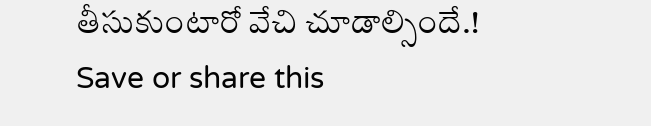తీసుకుంటారో వేచి చూడాల్సిందే.!
Save or share this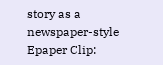story as a newspaper-style Epaper Clip: